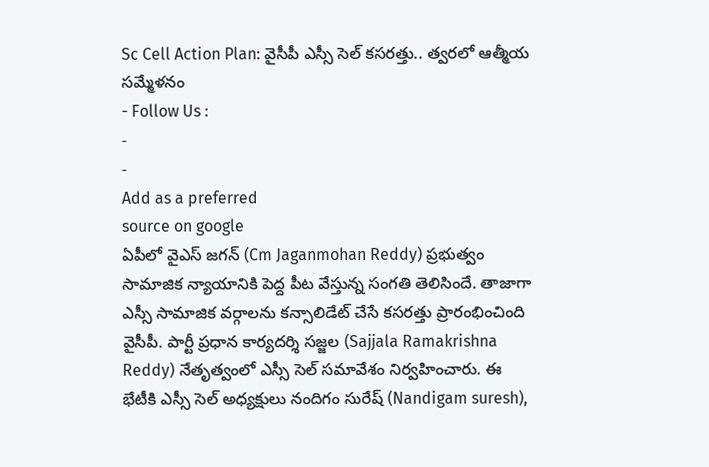Sc Cell Action Plan: వైసీపీ ఎస్సీ సెల్ కసరత్తు.. త్వరలో ఆత్మీయ సమ్మేళనం
- Follow Us :
-
-
Add as a preferred
source on google
ఏపీలో వైఎస్ జగన్ (Cm Jaganmohan Reddy) ప్రభుత్వం సామాజిక న్యాయానికి పెద్ద పీట వేస్తున్న సంగతి తెలిసిందే. తాజాగా ఎస్సీ సామాజిక వర్గాలను కన్సాలిడేట్ చేసే కసరత్తు ప్రారంభించింది వైసీపీ. పార్టీ ప్రధాన కార్యదర్శి సజ్జల (Sajjala Ramakrishna Reddy) నేతృత్వంలో ఎస్సీ సెల్ సమావేశం నిర్వహించారు. ఈ భేటీకి ఎస్సీ సెల్ అధ్యక్షులు నందిగం సురేష్ (Nandigam suresh),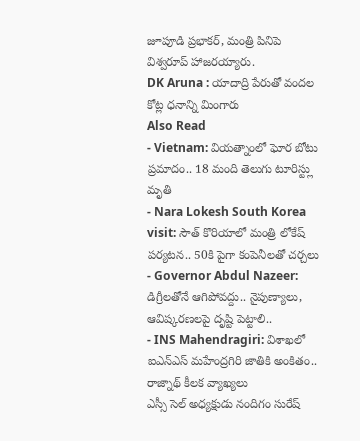జూపూడి ప్రభాకర్, మంత్రి పినిపె విశ్వరూప్ హాజరయ్యారు.
DK Aruna : యాదాద్రి పేరుతో వందల కోట్ల ధనాన్ని మింగారు
Also Read
- Vietnam: వియత్నాంలో ఘోర బోటు ప్రమాదం.. 18 మంది తెలుగు టూరిస్ట్లు మృతి
- Nara Lokesh South Korea visit: సౌత్ కొరియాలో మంత్రి లోకేష్ పర్యటన.. 50కి పైగా కంపెనీలతో చర్చలు
- Governor Abdul Nazeer: డిగ్రీలతోనే ఆగిపోవద్దు.. నైపుణ్యాలు, ఆవిష్కరణలపై దృష్టి పెట్టాలి..
- INS Mahendragiri: విశాఖలో ఐఎన్ఎస్ మహేంద్రగిరి జాతికి అంకితం.. రాజ్నాథ్ కీలక వ్యాఖ్యలు
ఎస్సీ సెల్ అధ్యక్షుడు నందిగం సురేష్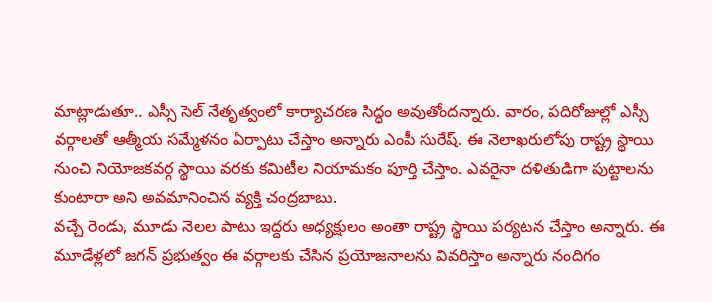మాట్లాడుతూ.. ఎస్సీ సెల్ నేతృత్వంలో కార్యాచరణ సిద్ధం అవుతోందన్నారు. వారం, పదిరోజుల్లో ఎస్సీ వర్గాలతో ఆత్మీయ సమ్మేళనం ఏర్పాటు చేస్తాం అన్నారు ఎంపీ సురేష్. ఈ నెలాఖరులోపు రాష్ట్ర స్థాయి నుంచి నియోజకవర్గ స్థాయి వరకు కమిటీల నియామకం పూర్తి చేస్తాం. ఎవరైనా దళితుడిగా పుట్టాలను కుంటారా అని అవమానించిన వ్యక్తి చంద్రబాబు.
వచ్చే రెండు, మూడు నెలల పాటు ఇద్దరు అధ్యక్షులం అంతా రాష్ట్ర స్థాయి పర్యటన చేస్తాం అన్నారు. ఈ మూడేళ్లలో జగన్ ప్రభుత్వం ఈ వర్గాలకు చేసిన ప్రయోజనాలను వివరిస్తాం అన్నారు నందిగం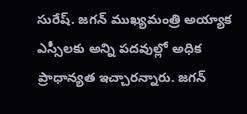సురేష్. జగన్ ముఖ్యమంత్రి అయ్యాక ఎస్సీలకు అన్ని పదవుల్లో అధిక ప్రాధాన్యత ఇచ్చారన్నారు. జగన్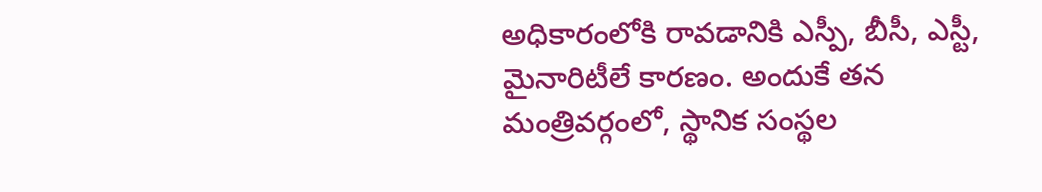అధికారంలోకి రావడానికి ఎస్పీ, బీసీ, ఎస్టీ, మైనారిటీలే కారణం. అందుకే తన మంత్రివర్గంలో, స్థానిక సంస్థల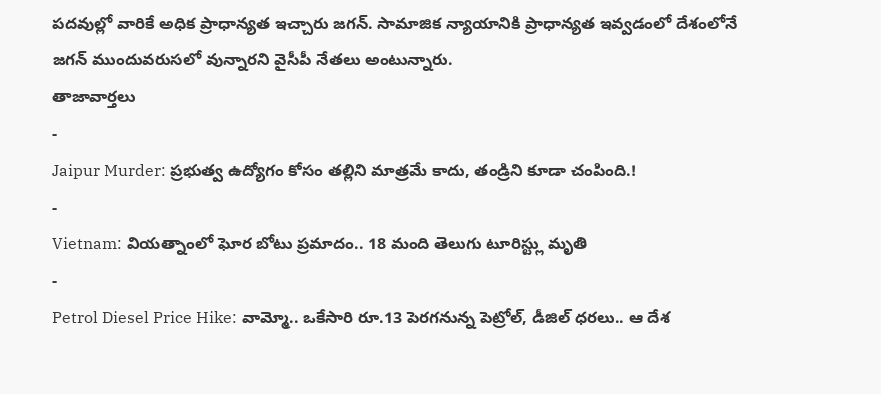పదవుల్లో వారికే అధిక ప్రాధాన్యత ఇచ్చారు జగన్. సామాజిక న్యాయానికి ప్రాధాన్యత ఇవ్వడంలో దేశంలోనే జగన్ ముందువరుసలో వున్నారని వైసీపీ నేతలు అంటున్నారు.
తాజావార్తలు
-
Jaipur Murder: ప్రభుత్వ ఉద్యోగం కోసం తల్లిని మాత్రమే కాదు, తండ్రిని కూడా చంపింది.!
-
Vietnam: వియత్నాంలో ఘోర బోటు ప్రమాదం.. 18 మంది తెలుగు టూరిస్ట్లు మృతి
-
Petrol Diesel Price Hike: వామ్మో.. ఒకేసారి రూ.13 పెరగనున్న పెట్రోల్, డీజిల్ ధరలు.. ఆ దేశ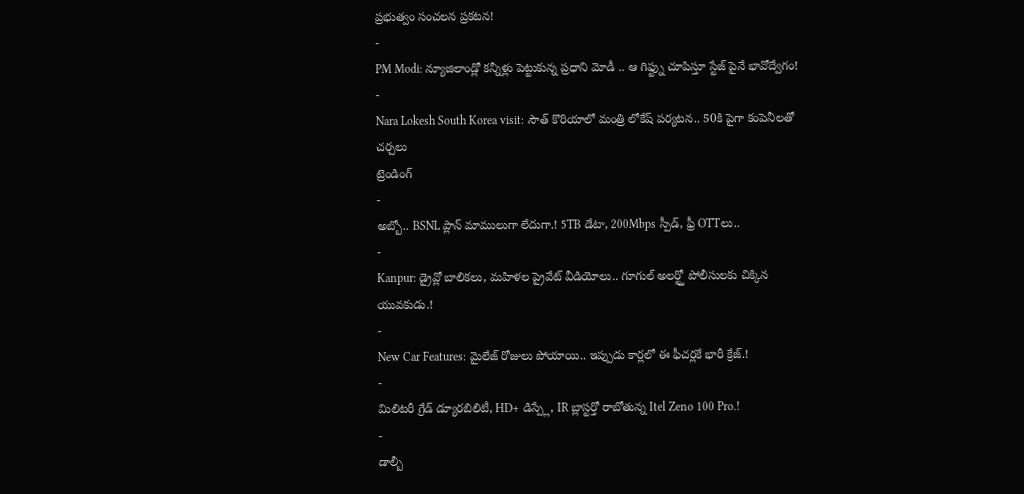ప్రభుత్వం సంచలన ప్రకటన!
-
PM Modi: న్యూజిలాండ్లో కన్నీళ్లు పెట్టుకున్న ప్రధాని మోడీ .. ఆ గిఫ్ట్ను చూపిస్తూ స్టేజ్ పైనే భావోద్వేగం!
-
Nara Lokesh South Korea visit: సౌత్ కొరియాలో మంత్రి లోకేష్ పర్యటన.. 50కి పైగా కంపెనీలతో చర్చలు
ట్రెండింగ్
-
అబ్బో.. BSNL ప్లాన్ మాములుగా లేదుగా.! 5TB డేటా, 200Mbps స్పీడ్, ఫ్రీ OTTలు..
-
Kanpur: డ్రైవ్లో బాలికలు, మహిళల ప్రైవేట్ వీడియోలు.. గూగుల్ అలర్ట్తో పోలీసులకు చిక్కిన యువకుడు.!
-
New Car Features: మైలేజ్ రోజులు పోయాయి.. ఇప్పుడు కార్లలో ఈ ఫీచర్లకే భారీ క్రేజ్.!
-
మిలిటరీ గ్రేడ్ డ్యూరబిలిటీ, HD+ డిస్ప్లే, IR బ్లాస్టర్తో రాబోతున్న Itel Zeno 100 Pro.!
-
డాల్బీ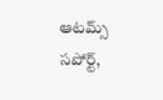ఆటమ్స్ సపోర్ట్,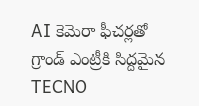AI కెమెరా ఫీచర్లతో గ్రాండ్ ఎంట్రీకి సిద్దమైన TECNO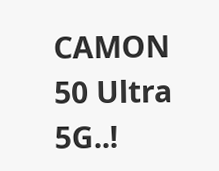CAMON 50 Ultra 5G..!